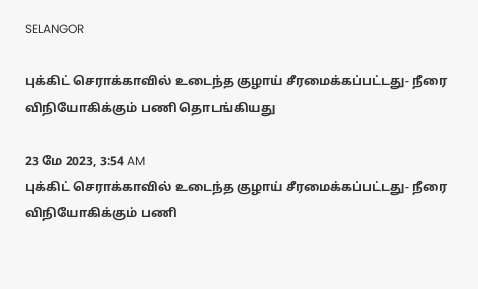SELANGOR

புக்கிட் செராக்காவில் உடைந்த குழாய் சீரமைக்கப்பட்டது- நீரை விநியோகிக்கும் பணி தொடங்கியது

23 மே 2023, 3:54 AM
புக்கிட் செராக்காவில் உடைந்த குழாய் சீரமைக்கப்பட்டது- நீரை விநியோகிக்கும் பணி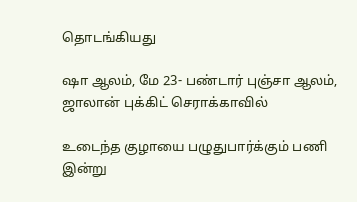தொடங்கியது

ஷா ஆலம், மே 23- பண்டார் புஞ்சா ஆலம், ஜாலான் புக்கிட் செராக்காவில்

உடைந்த குழாயை பழுதுபார்க்கும் பணி இன்று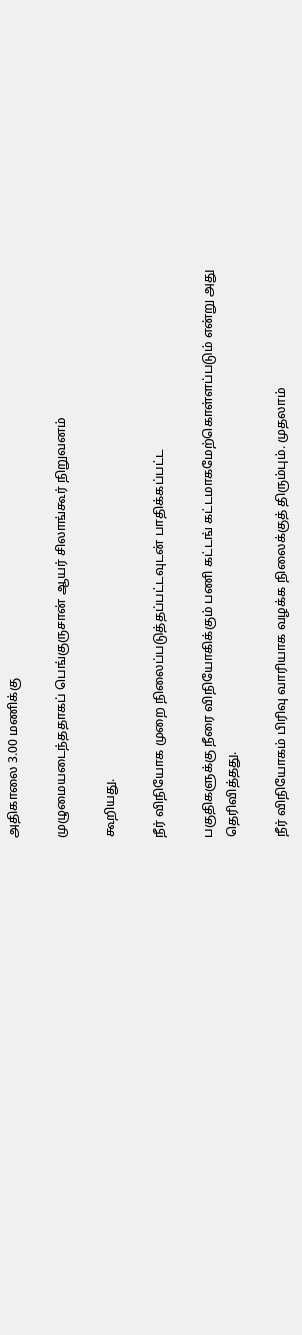அதிகாலை 3.00 மணிக்கு

முழுமையடைந்ததாகப் பெங்குருசான் ஆயர் சிலாங்கூர் நிறுவனம்

கூறியது.

நீர் விநியோக முறை நிலைப்படுத்தப்பட்டவுடன் பாதிக்கப்பட்ட

பகுதிகளுக்கு நீரை விநியோகிக்கும் பணி கட்டங் கட்டமாகமேற்கொள்ளப்படும் என்று அது தெரிவித்தது.

நீர் விநியோகம் பிரிவு வாரியாக வழக்க நிலைக்குத் திரும்பும். முதலாம்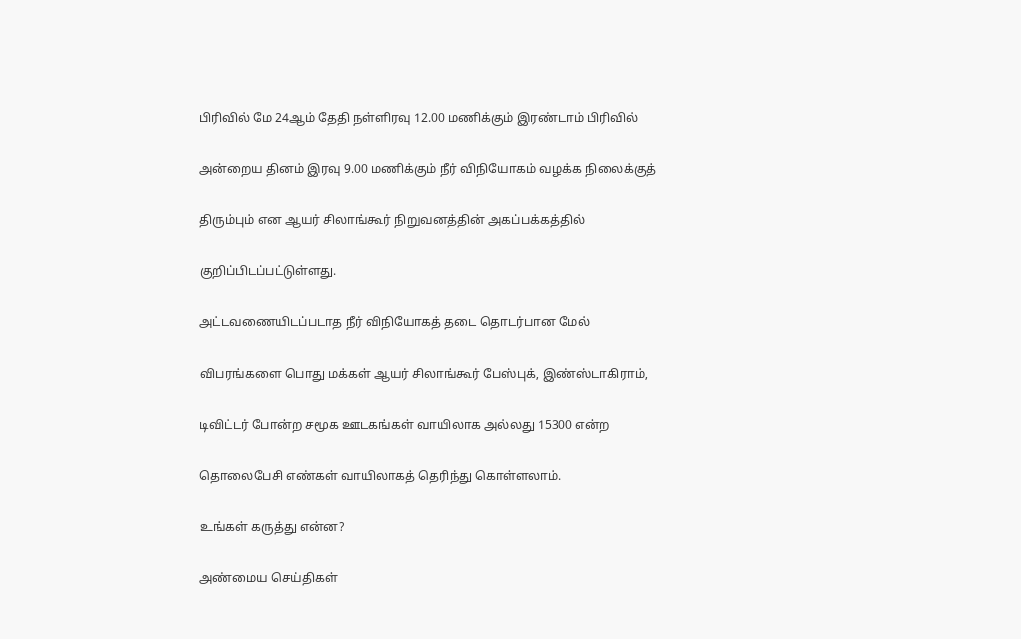பிரிவில் மே 24ஆம் தேதி நள்ளிரவு 12.00 மணிக்கும் இரண்டாம் பிரிவில்

அன்றைய தினம் இரவு 9.00 மணிக்கும் நீர் விநியோகம் வழக்க நிலைக்குத்

திரும்பும் என ஆயர் சிலாங்கூர் நிறுவனத்தின் அகப்பக்கத்தில்

குறிப்பிடப்பட்டுள்ளது.

அட்டவணையிடப்படாத நீர் விநியோகத் தடை தொடர்பான மேல்

விபரங்களை பொது மக்கள் ஆயர் சிலாங்கூர் பேஸ்புக், இண்ஸ்டாகிராம்,

டிவிட்டர் போன்ற சமூக ஊடகங்கள் வாயிலாக அல்லது 15300 என்ற

தொலைபேசி எண்கள் வாயிலாகத் தெரிந்து கொள்ளலாம்.

உங்கள் கருத்து என்ன?

அண்மைய செய்திகள்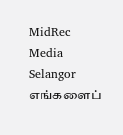MidRec
Media Selangor
எங்களைப்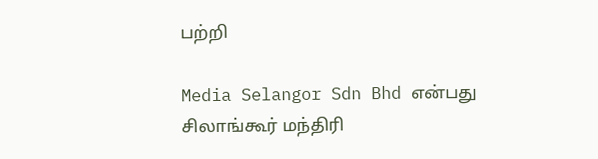பற்றி

Media Selangor Sdn Bhd என்பது சிலாங்கூர் மந்திரி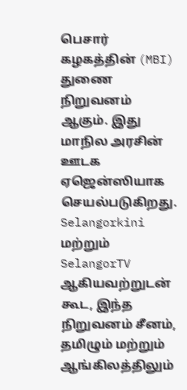பெசார் கழகத்தின் (MBI) துணை நிறுவனம் ஆகும். இது மாநில அரசின் ஊடக ஏஜென்ஸியாக செயல்படுகிறது. Selangorkini மற்றும் SelangorTV ஆகியவற்றுடன் கூட, இந்த நிறுவனம் சீனம், தமிழும் மற்றும் ஆங்கிலத்திலும்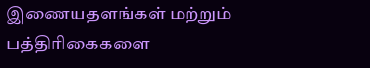இணையதளங்கள் மற்றும் பத்திரிகைகளை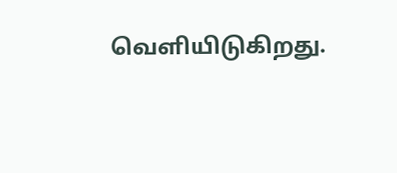வெளியிடுகிறது.